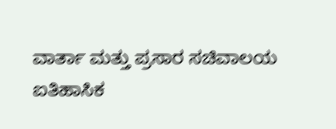ವಾರ್ತಾ ಮತ್ತು ಪ್ರಸಾರ ಸಚಿವಾಲಯ
ಐತಿಹಾಸಿಕ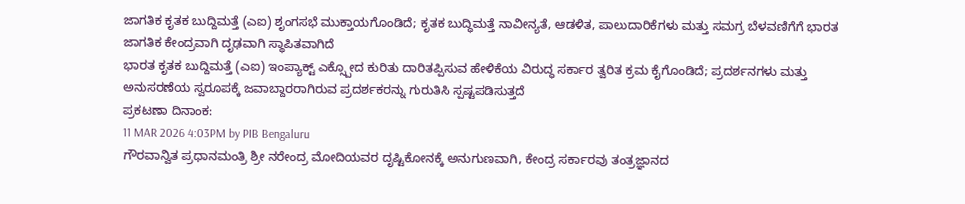ಜಾಗತಿಕ ಕೃತಕ ಬುದ್ದಿಮತ್ತೆ (ಎಐ) ಶೃಂಗಸಭೆ ಮುಕ್ತಾಯಗೊಂಡಿದೆ; ಕೃತಕ ಬುದ್ಧಿಮತ್ತೆ ನಾವೀನ್ಯತೆ, ಆಡಳಿತ, ಪಾಲುದಾರಿಕೆಗಳು ಮತ್ತು ಸಮಗ್ರ ಬೆಳವಣಿಗೆಗೆ ಭಾರತ ಜಾಗತಿಕ ಕೇಂದ್ರವಾಗಿ ದೃಢವಾಗಿ ಸ್ಥಾಪಿತವಾಗಿದೆ
ಭಾರತ ಕೃತಕ ಬುದ್ದಿಮತ್ತೆ (ಎಐ) ಇಂಪ್ಯಾಕ್ಟ್ ಎಕ್ಸ್ಪೋದ ಕುರಿತು ದಾರಿತಪ್ಪಿಸುವ ಹೇಳಿಕೆಯ ವಿರುದ್ಧ ಸರ್ಕಾರ ತ್ವರಿತ ಕ್ರಮ ಕೈಗೊಂಡಿದೆ; ಪ್ರದರ್ಶನಗಳು ಮತ್ತು ಅನುಸರಣೆಯ ಸ್ವರೂಪಕ್ಕೆ ಜವಾಬ್ದಾರರಾಗಿರುವ ಪ್ರದರ್ಶಕರನ್ನು ಗುರುತಿಸಿ ಸ್ಪಷ್ಟಪಡಿಸುತ್ತದೆ
ಪ್ರಕಟಣಾ ದಿನಾಂಕ:
11 MAR 2026 4:03PM by PIB Bengaluru
ಗೌರವಾನ್ವಿತ ಪ್ರಧಾನಮಂತ್ರಿ ಶ್ರೀ ನರೇಂದ್ರ ಮೋದಿಯವರ ದೃಷ್ಟಿಕೋನಕ್ಕೆ ಅನುಗುಣವಾಗಿ, ಕೇಂದ್ರ ಸರ್ಕಾರವು ತಂತ್ರಜ್ಞಾನದ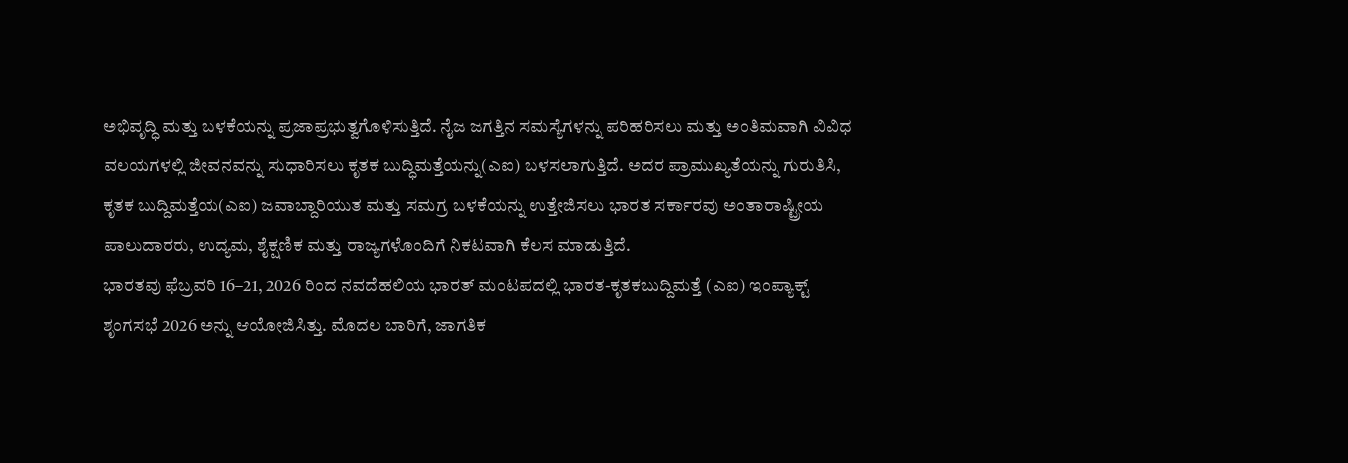ಅಭಿವೃದ್ಧಿ ಮತ್ತು ಬಳಕೆಯನ್ನು ಪ್ರಜಾಪ್ರಭುತ್ವಗೊಳಿಸುತ್ತಿದೆ. ನೈಜ ಜಗತ್ತಿನ ಸಮಸ್ಯೆಗಳನ್ನು ಪರಿಹರಿಸಲು ಮತ್ತು ಅಂತಿಮವಾಗಿ ವಿವಿಧ ವಲಯಗಳಲ್ಲಿ ಜೀವನವನ್ನು ಸುಧಾರಿಸಲು ಕೃತಕ ಬುದ್ಧಿಮತ್ತೆಯನ್ನು(ಎಐ) ಬಳಸಲಾಗುತ್ತಿದೆ. ಅದರ ಪ್ರಾಮುಖ್ಯತೆಯನ್ನು ಗುರುತಿಸಿ, ಕೃತಕ ಬುದ್ದಿಮತ್ತೆಯ(ಎಐ) ಜವಾಬ್ದಾರಿಯುತ ಮತ್ತು ಸಮಗ್ರ ಬಳಕೆಯನ್ನು ಉತ್ತೇಜಿಸಲು ಭಾರತ ಸರ್ಕಾರವು ಅಂತಾರಾಷ್ಟ್ರೀಯ ಪಾಲುದಾರರು, ಉದ್ಯಮ, ಶೈಕ್ಷಣಿಕ ಮತ್ತು ರಾಜ್ಯಗಳೊಂದಿಗೆ ನಿಕಟವಾಗಿ ಕೆಲಸ ಮಾಡುತ್ತಿದೆ.
ಭಾರತವು ಫೆಬ್ರವರಿ 16–21, 2026 ರಿಂದ ನವದೆಹಲಿಯ ಭಾರತ್ ಮಂಟಪದಲ್ಲಿ ಭಾರತ-ಕೃತಕಬುದ್ದಿಮತ್ತೆ (ಎಐ) ಇಂಪ್ಯಾಕ್ಟ್ ಶೃಂಗಸಭೆ 2026 ಅನ್ನು ಆಯೋಜಿಸಿತ್ತು. ಮೊದಲ ಬಾರಿಗೆ, ಜಾಗತಿಕ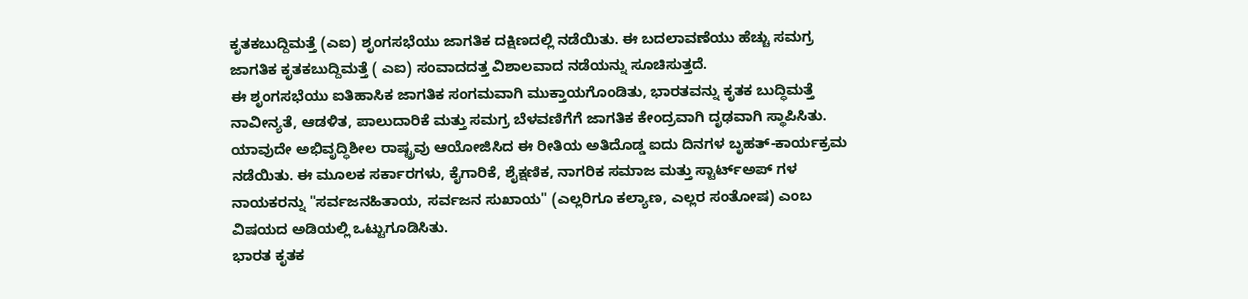ಕೃತಕಬುದ್ದಿಮತ್ತೆ (ಎಐ) ಶೃಂಗಸಭೆಯು ಜಾಗತಿಕ ದಕ್ಷಿಣದಲ್ಲಿ ನಡೆಯಿತು. ಈ ಬದಲಾವಣೆಯು ಹೆಚ್ಚು ಸಮಗ್ರ ಜಾಗತಿಕ ಕೃತಕಬುದ್ದಿಮತ್ತೆ ( ಎಐ) ಸಂವಾದದತ್ತ ವಿಶಾಲವಾದ ನಡೆಯನ್ನು ಸೂಚಿಸುತ್ತದೆ.
ಈ ಶೃಂಗಸಭೆಯು ಐತಿಹಾಸಿಕ ಜಾಗತಿಕ ಸಂಗಮವಾಗಿ ಮುಕ್ತಾಯಗೊಂಡಿತು, ಭಾರತವನ್ನು ಕೃತಕ ಬುದ್ಧಿಮತ್ತೆ ನಾವೀನ್ಯತೆ, ಆಡಳಿತ, ಪಾಲುದಾರಿಕೆ ಮತ್ತು ಸಮಗ್ರ ಬೆಳವಣಿಗೆಗೆ ಜಾಗತಿಕ ಕೇಂದ್ರವಾಗಿ ದೃಢವಾಗಿ ಸ್ಥಾಪಿಸಿತು. ಯಾವುದೇ ಅಭಿವೃದ್ಧಿಶೀಲ ರಾಷ್ಟ್ರವು ಆಯೋಜಿಸಿದ ಈ ರೀತಿಯ ಅತಿದೊಡ್ಡ ಐದು ದಿನಗಳ ಬೃಹತ್-ಕಾರ್ಯಕ್ರಮ ನಡೆಯಿತು. ಈ ಮೂಲಕ ಸರ್ಕಾರಗಳು, ಕೈಗಾರಿಕೆ, ಶೈಕ್ಷಣಿಕ, ನಾಗರಿಕ ಸಮಾಜ ಮತ್ತು ಸ್ಟಾರ್ಟ್ಅಪ್ ಗಳ ನಾಯಕರನ್ನು "ಸರ್ವಜನಹಿತಾಯ, ಸರ್ವಜನ ಸುಖಾಯ" (ಎಲ್ಲರಿಗೂ ಕಲ್ಯಾಣ, ಎಲ್ಲರ ಸಂತೋಷ) ಎಂಬ ವಿಷಯದ ಅಡಿಯಲ್ಲಿ ಒಟ್ಟುಗೂಡಿಸಿತು.
ಭಾರತ ಕೃತಕ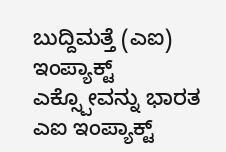ಬುದ್ದಿಮತ್ತೆ (ಎಐ) ಇಂಪ್ಯಾಕ್ಟ್ ಎಕ್ಸ್ಪೋವನ್ನು ಭಾರತ ಎಐ ಇಂಪ್ಯಾಕ್ಟ್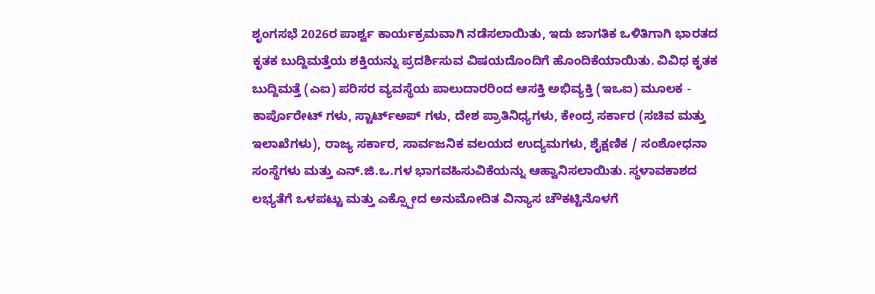ಶೃಂಗಸಭೆ 2026ರ ಪಾರ್ಶ್ವ ಕಾರ್ಯಕ್ರಮವಾಗಿ ನಡೆಸಲಾಯಿತು, ಇದು ಜಾಗತಿಕ ಒಳಿತಿಗಾಗಿ ಭಾರತದ ಕೃತಕ ಬುದ್ದಿಮತ್ತೆಯ ಶಕ್ತಿಯನ್ನು ಪ್ರದರ್ಶಿಸುವ ವಿಷಯದೊಂದಿಗೆ ಹೊಂದಿಕೆಯಾಯಿತು. ವಿವಿಧ ಕೃತಕ ಬುದ್ದಿಮತ್ತೆ (ಎಐ) ಪರಿಸರ ವ್ಯವಸ್ಥೆಯ ಪಾಲುದಾರರಿಂದ ಆಸಕ್ತಿ ಅಭಿವ್ಯಕ್ತಿ (ಇಒಐ) ಮೂಲಕ - ಕಾರ್ಪೊರೇಟ್ ಗಳು, ಸ್ಟಾರ್ಟ್ಅಪ್ ಗಳು, ದೇಶ ಪ್ರಾತಿನಿಧ್ಯಗಳು, ಕೇಂದ್ರ ಸರ್ಕಾರ (ಸಚಿವ ಮತ್ತು ಇಲಾಖೆಗಳು), ರಾಜ್ಯ ಸರ್ಕಾರ, ಸಾರ್ವಜನಿಕ ವಲಯದ ಉದ್ಯಮಗಳು, ಶೈಕ್ಷಣಿಕ / ಸಂಶೋಧನಾ ಸಂಸ್ಥೆಗಳು ಮತ್ತು ಎನ್.ಜಿ.ಒ.ಗಳ ಭಾಗವಹಿಸುವಿಕೆಯನ್ನು ಆಹ್ವಾನಿಸಲಾಯಿತು. ಸ್ಥಳಾವಕಾಶದ ಲಭ್ಯತೆಗೆ ಒಳಪಟ್ಟು ಮತ್ತು ಎಕ್ಸ್ಪೋದ ಅನುಮೋದಿತ ವಿನ್ಯಾಸ ಚೌಕಟ್ಟಿನೊಳಗೆ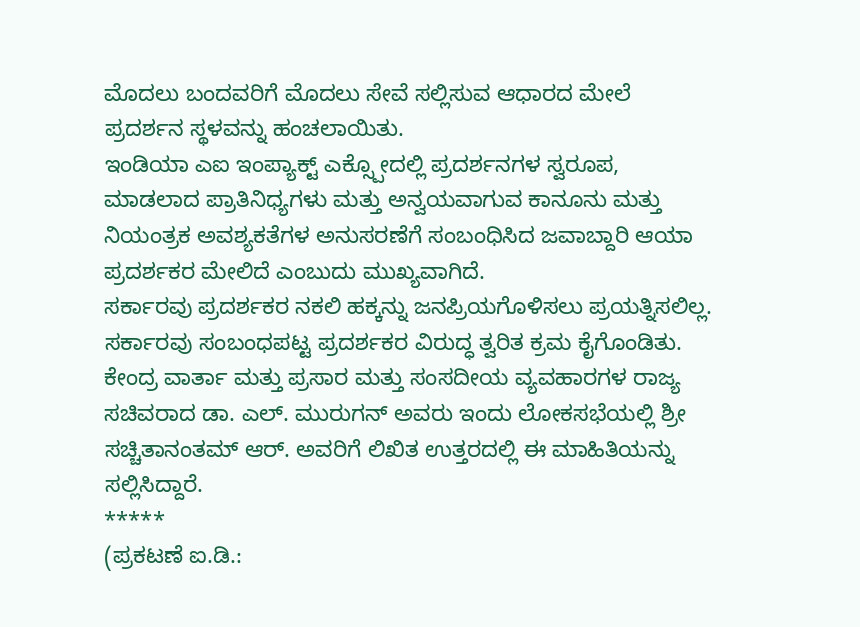ಮೊದಲು ಬಂದವರಿಗೆ ಮೊದಲು ಸೇವೆ ಸಲ್ಲಿಸುವ ಆಧಾರದ ಮೇಲೆ ಪ್ರದರ್ಶನ ಸ್ಥಳವನ್ನು ಹಂಚಲಾಯಿತು.
ಇಂಡಿಯಾ ಎಐ ಇಂಪ್ಯಾಕ್ಟ್ ಎಕ್ಸ್ಪೋದಲ್ಲಿ ಪ್ರದರ್ಶನಗಳ ಸ್ವರೂಪ, ಮಾಡಲಾದ ಪ್ರಾತಿನಿಧ್ಯಗಳು ಮತ್ತು ಅನ್ವಯವಾಗುವ ಕಾನೂನು ಮತ್ತು ನಿಯಂತ್ರಕ ಅವಶ್ಯಕತೆಗಳ ಅನುಸರಣೆಗೆ ಸಂಬಂಧಿಸಿದ ಜವಾಬ್ದಾರಿ ಆಯಾ ಪ್ರದರ್ಶಕರ ಮೇಲಿದೆ ಎಂಬುದು ಮುಖ್ಯವಾಗಿದೆ.
ಸರ್ಕಾರವು ಪ್ರದರ್ಶಕರ ನಕಲಿ ಹಕ್ಕನ್ನು ಜನಪ್ರಿಯಗೊಳಿಸಲು ಪ್ರಯತ್ನಿಸಲಿಲ್ಲ. ಸರ್ಕಾರವು ಸಂಬಂಧಪಟ್ಟ ಪ್ರದರ್ಶಕರ ವಿರುದ್ಧ ತ್ವರಿತ ಕ್ರಮ ಕೈಗೊಂಡಿತು.
ಕೇಂದ್ರ ವಾರ್ತಾ ಮತ್ತು ಪ್ರಸಾರ ಮತ್ತು ಸಂಸದೀಯ ವ್ಯವಹಾರಗಳ ರಾಜ್ಯ ಸಚಿವರಾದ ಡಾ. ಎಲ್. ಮುರುಗನ್ ಅವರು ಇಂದು ಲೋಕಸಭೆಯಲ್ಲಿ ಶ್ರೀ ಸಚ್ಚಿತಾನಂತಮ್ ಆರ್. ಅವರಿಗೆ ಲಿಖಿತ ಉತ್ತರದಲ್ಲಿ ಈ ಮಾಹಿತಿಯನ್ನು ಸಲ್ಲಿಸಿದ್ದಾರೆ.
*****
(ಪ್ರಕಟಣೆ ಐ.ಡಿ.: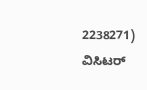2238271)
ವಿಸಿಟರ್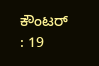ಕೌಂಟರ್ : 19